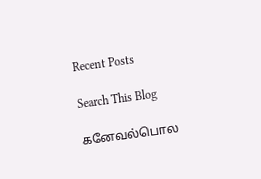Recent Posts

Search This Blog

கனேவல்பொல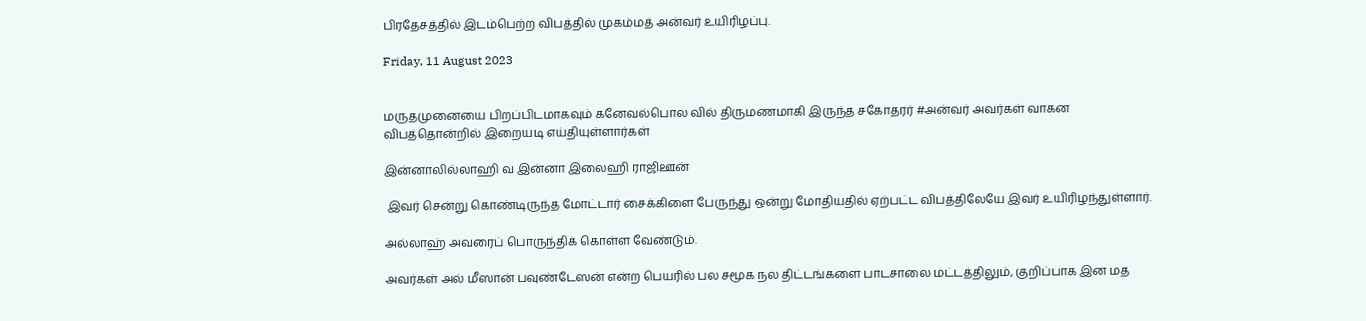பிரதேசத்தில் இடம்பெற்ற விபத்தில் முகம்மத் அன்வர் உயிரிழப்பு.

Friday, 11 August 2023


மருதமுனையை பிறப்பிடமாகவும் கனேவல்பொல வில் திருமணமாகி இருந்த சகோதரர் #அன்வர் அவர்கள் வாகன விபத்தொன்றில் இறையடி எய்தியுள்ளார்கள்

இன்னாலில்லாஹி வ இன்னா இலைஹி ராஜிஊன்

 இவர் சென்று கொண்டிருந்த மோட்டார் சைக்கிளை பேருந்து ஒன்று மோதியதில் ஏற்பட்ட விபத்திலேயே இவர் உயிரிழந்துள்ளார்.

அல்லாஹ் அவரைப் பொருந்திக் கொள்ள வேண்டும்.

அவர்கள் அல் மீஸான் பவுண்டேஸன் என்ற பெயரில் பல சமூக நல திட்டங்களை பாடசாலை மட்டத்திலும், குறிப்பாக இன மத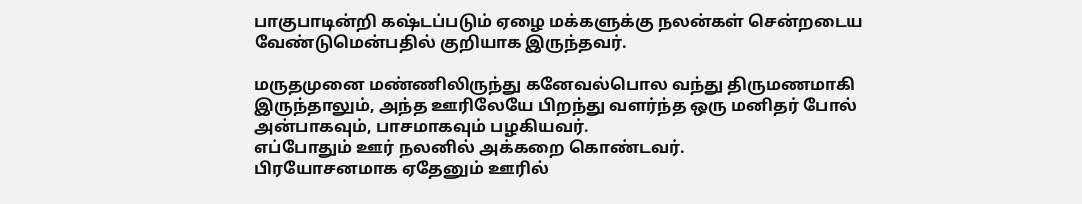பாகுபாடின்றி கஷ்டப்படும் ஏழை மக்களுக்கு நலன்கள் சென்றடைய வேண்டுமென்பதில் குறியாக இருந்தவர்.

மருதமுனை மண்ணிலிருந்து கனேவல்பொல வந்து திருமணமாகி இருந்தாலும், அந்த ஊரிலேயே பிறந்து வளர்ந்த ஒரு மனிதர் போல் அன்பாகவும், பாசமாகவும் பழகியவர்.
எப்போதும் ஊர் நலனில் அக்கறை கொண்டவர்.
பிரயோசனமாக ஏதேனும் ஊரில்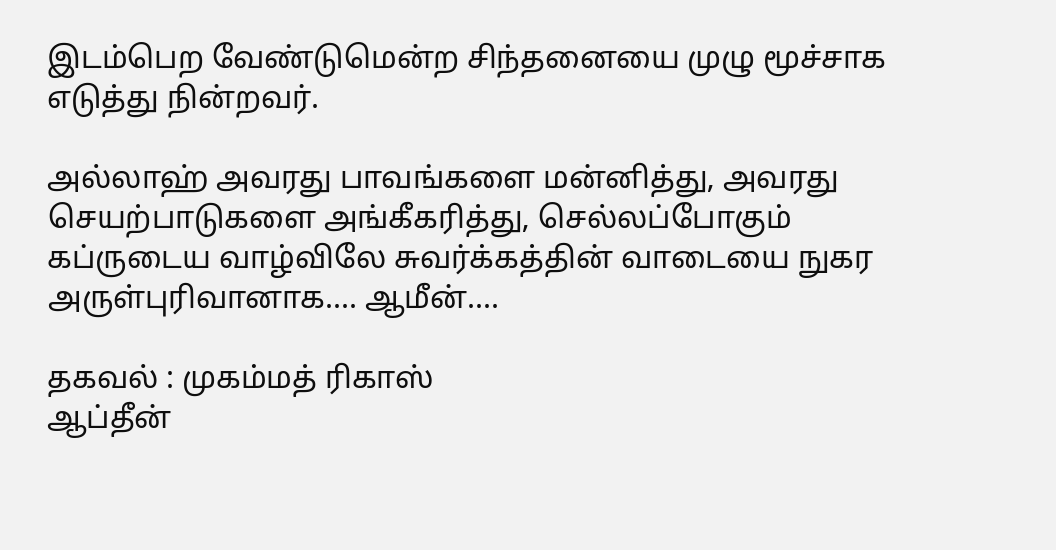இடம்பெற வேண்டுமென்ற சிந்தனையை முழு மூச்சாக எடுத்து நின்றவர்.

அல்லாஹ் அவரது பாவங்களை மன்னித்து, அவரது செயற்பாடுகளை அங்கீகரித்து, செல்லப்போகும் கப்ருடைய வாழ்விலே சுவர்க்கத்தின் வாடையை நுகர அருள்புரிவானாக.... ஆமீன்....

தகவல் : முகம்மத் ரிகாஸ்
ஆப்தீன்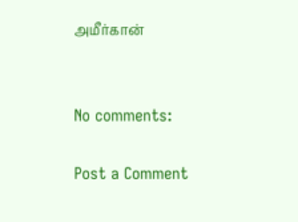அமீர்கான்


No comments:

Post a Comment